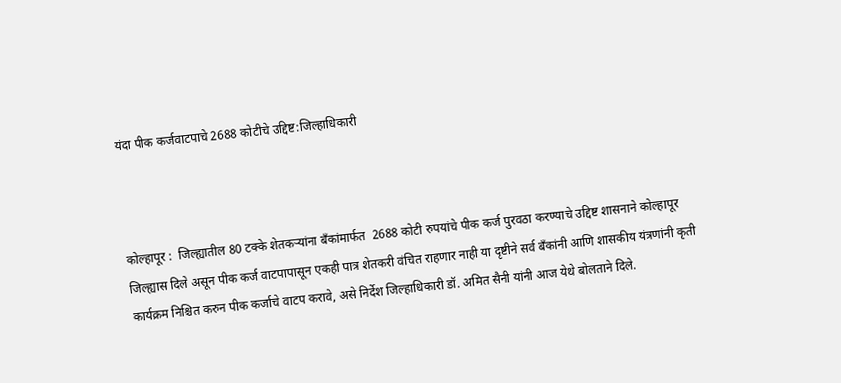यंदा पीक कर्जवाटपाचे 2688 कोटीचे उद्दिष्ट:जिल्हाधिकारी



कोल्हापूर :  जिल्ह्यातील 80 टक्के शेतकऱ्यांना बँकांमार्फत  2688 कोटी रुपयांचे पीक कर्ज पुरवठा करण्याचे उद्दिष्ट शासनाने कोल्हापूर जिल्ह्यास दिले असून पीक कर्ज वाटपापासून एकही पात्र शेतकरी वंचित राहणार नाही या दृष्टीने सर्व बँकांनी आणि शासकीय यंत्रणांनी कृती कार्यक्रम निश्चित करुन पीक कर्जाचे वाटप करावे, असे निर्देश जिल्हाधिकारी डॉ. अमित सैनी यांनी आज येथे बोलताने दिले.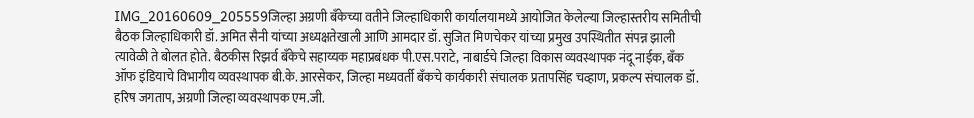IMG_20160609_205559जिल्हा अग्रणी बँकेच्या वतीने जिल्हाधिकारी कार्यालयामध्ये आयोजित केलेल्या जिल्हास्तरीय समितीची बैठक जिल्हाधिकारी डॉ. अमित सैनी यांच्या अध्यक्षतेखाली आणि आमदार डॉ. सुजित मिणचेकर यांच्या प्रमुख उपस्थितीत संपन्न झाली त्यावेळी ते बोलत होते. बैठकीस रिझर्व बँकेचे सहाय्यक महाप्रबंधक पी.एस.पराटे, नाबार्डचे जिल्हा विकास व्यवस्थापक नंदू नाईक, बँक ऑफ इंडियाचे विभागीय व्यवस्थापक बी.के. आरसेकर, जिल्हा मध्यवर्ती बँकचे कार्यकारी संचालक प्रतापसिंह चव्हाण, प्रकल्प संचालक डॉ. हरिष जगताप, अग्रणी जिल्हा व्यवस्थापक एम.जी.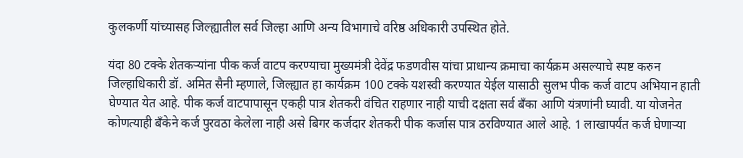कुलकर्णी यांच्यासह जिल्ह्यातील सर्व जिल्हा आणि अन्य विभागाचे वरिष्ठ अधिकारी उपस्थित होते.

यंदा 80 टक्के शेतकऱ्यांना पीक कर्ज वाटप करण्याचा मुख्यमंत्री देवेंद्र फडणवीस यांचा प्राधान्य क्रमाचा कार्यक्रम असल्याचे स्पष्ट करुन जिल्हाधिकारी डॉ. अमित सैनी म्हणाले, जिल्ह्यात हा कार्यक्रम 100 टक्के यशस्वी करण्यात येईल यासाठी सुलभ पीक कर्ज वाटप अभियान हाती घेण्यात येत आहे. पीक कर्ज वाटपापासून एकही पात्र शेतकरी वंचित राहणार नाही याची दक्षता सर्व बँका आणि यंत्रणांनी घ्यावी. या योजनेत कोणत्याही बँकेने कर्ज पुरवठा केलेला नाही असे बिगर कर्जदार शेतकरी पीक कर्जास पात्र ठरविण्यात आले आहे. 1 लाखापर्यंत कर्ज घेणाऱ्या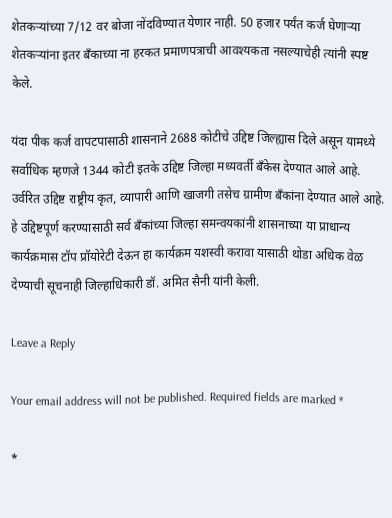शेतकऱ्यांच्या 7/12 वर बोजा नोंदविण्यात येणार नाही. 50 हजार पर्यंत कर्ज घेणाऱ्या शेतकऱ्यांना इतर बँकाच्या ना हरकत प्रमाणपत्राची आवश्यकता नसल्याचेही त्यांनी स्पष्ट केले.

यंदा पीक कर्ज वापटपासाठी शासनाने 2688 कोटीचे उद्दिष्ट जिल्ह्यास दिले असून यामध्ये सर्वाधिक म्हणजे 1344 कोटी इतके उद्दिष्ट जिल्हा मध्यवर्ती बँकेस देण्यात आले आहे. उर्वरित उद्दिष्ट राष्ट्रीय कृत, व्यापारी आणि खाजगी तसेच ग्रामीण बँकांना देण्यात आले आहे. हे उद्दिष्टपूर्ण करण्यासाठी सर्व बँकांच्या जिल्हा समन्वयकांनी शासनाच्या या प्राधान्य कार्यक्रमास टॉप प्रॉयोरेटी देऊन हा कार्यक्रम यशस्वी करावा यासाठी थोडा अधिक वेळ देण्याची सूचनाही जिल्हाधिकारी डॉ. अमित सैनी यांनी केली.

Leave a Reply

Your email address will not be published. Required fields are marked *

*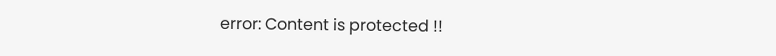error: Content is protected !!